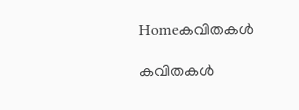Homeകവിതകൾ

കവിതകൾ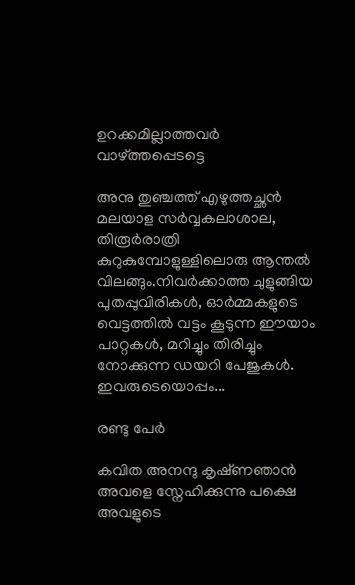ഉറക്കമില്ലാത്തവർ വാഴ്ത്തപ്പെടട്ടെ

അനു തുഞ്ചത്ത് എഴുത്തച്ഛൻ മലയാള സർവ്വകലാശാല, തിരൂർരാത്രി കുറുകുമ്പോളുള്ളിലൊരു ആന്തൽ വിലങ്ങും.നിവർക്കാത്ത ചുളുങ്ങിയ പുതപ്പുവിരികൾ, ഓർമ്മകളുടെ വെട്ടത്തിൽ വട്ടം കൂടുന്ന ഈയാം പാറ്റകൾ, മറിച്ചും തിരിച്ചും നോക്കുന്ന ഡയറി പേജുകൾ. ഇവരുടെയൊപ്പം...

രണ്ടു പേർ

കവിത അനന്ദു കൃഷ്‌ണഞാൻ അവളെ സ്നേഹിക്കുന്നു പക്ഷെ അവളുടെ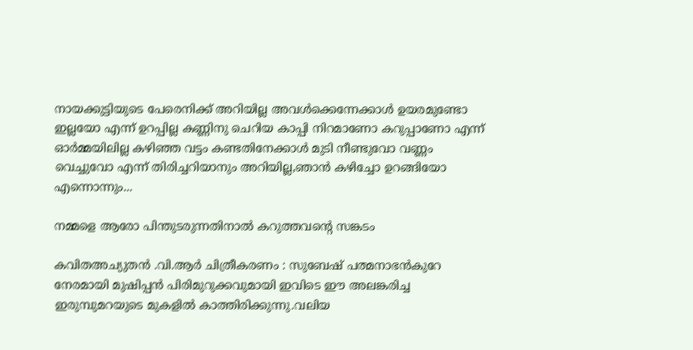നായക്കുട്ടിയുടെ പേരെനിക്ക് അറിയില്ല അവൾക്കെന്നേക്കാൾ ഉയരമുണ്ടോ ഇല്ലയോ എന്ന് ഉറപ്പില്ല കണ്ണിനു ചെറിയ കാപ്പി നിറമാണോ കറുപ്പാണോ എന്ന് ഓർമ്മയിലില്ല കഴിഞ്ഞ വട്ടം കണ്ടതിനേക്കാൾ മുടി നീണ്ടുവോ വണ്ണം വെച്ചുവോ എന്ന് തിരിച്ചറിയാനും അറിയില്ല,ഞാൻ കഴിച്ചോ ഉറങ്ങിയോ എന്നൊന്നും...

നമ്മളെ ആരോ പിന്തുടരുന്നതിനാല്‍ കറുത്തവന്‍റെ സങ്കടം

കവിതഅച്യുതൻ .വി.ആർ ചിത്രീകരണം : സുബേഷ് പത്മനാഭൻകുറേ നേരമായി മുഷിപ്പന്‍ പിരിമുറുക്കവുമായി ഇവിടെ ഈ അലങ്കരിച്ച ഇരുമ്പുമറയുടെ മുകളില്‍ കാത്തിരിക്കുന്നു.വലിയ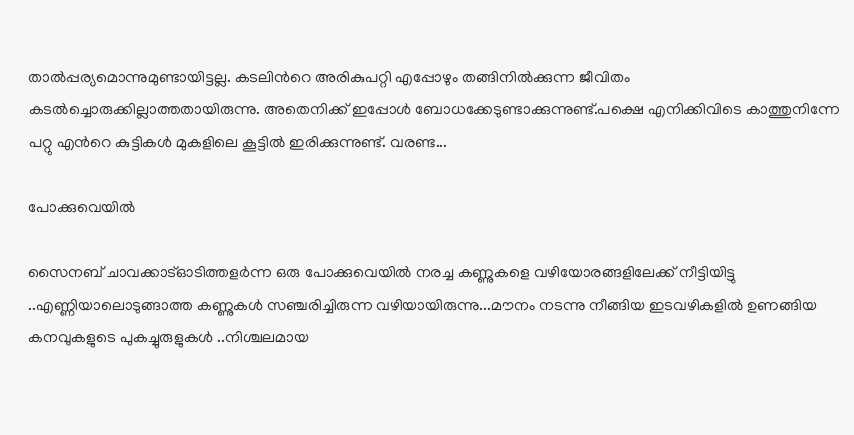താല്‍പ്പര്യമൊന്നുമുണ്ടായിട്ടല്ല. കടലിന്‍റെ അരികുപറ്റി എപ്പോഴും തങ്ങിനില്‍ക്കുന്ന ജീവിതം കടൽച്ചൊരുക്കില്ലാത്തതായിരുന്നു. അതെനിക്ക് ഇപ്പോൾ ബോധക്കേടുണ്ടാക്കുന്നുണ്ട്.പക്ഷെ എനിക്കിവിടെ കാത്തുനിന്നേ പറ്റു എന്‍റെ കുട്ടികള്‍ മുകളിലെ കൂട്ടില്‍ ഇരിക്കുന്നുണ്ട്‌. വരണ്ട...

പോക്കുവെയിൽ

സൈനബ് ചാവക്കാട്ഓടിത്തളർന്ന ഒരു പോക്കുവെയിൽ നരച്ച കണ്ണുകളെ വഴിയോരങ്ങളിലേക്ക് നീട്ടിയിട്ടു ..എണ്ണിയാലൊടുങ്ങാത്ത കണ്ണുകൾ സഞ്ചരിച്ചിരുന്ന വഴിയായിരുന്നു...മൗനം നടന്നു നീങ്ങിയ ഇടവഴികളിൽ ഉണങ്ങിയ കനവുകളുടെ പുകച്ചുരുളുകൾ ..നിശ്ചലമായ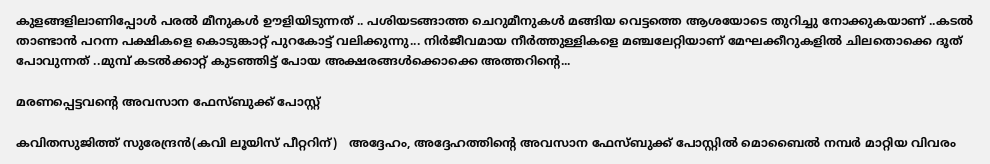കുളങ്ങളിലാണിപ്പോൾ പരൽ മീനുകൾ ഊളിയിടുന്നത് .. പശിയടങ്ങാത്ത ചെറുമീനുകൾ മങ്ങിയ വെട്ടത്തെ ആശയോടെ തുറിച്ചു നോക്കുകയാണ് ..കടൽ താണ്ടാൻ പറന്ന പക്ഷികളെ കൊടുങ്കാറ്റ് പുറകോട്ട് വലിക്കുന്നു... നിർജീവമായ നീർത്തുള്ളികളെ മഞ്ചലേറ്റിയാണ് മേഘക്കീറുകളിൽ ചിലതൊക്കെ ദൂത് പോവുന്നത് ..മുമ്പ് കടൽക്കാറ്റ് കുടഞ്ഞിട്ട് പോയ അക്ഷരങ്ങൾക്കൊക്കെ അത്തറിന്റെ...

മരണപ്പെട്ടവന്റെ അവസാന ഫേസ്ബുക്ക്‌ പോസ്റ്റ്‌

കവിതസുജിത്ത് സുരേന്ദ്രൻ(കവി ലൂയിസ് പീറ്ററിന്)   അദ്ദേഹം, അദ്ദേഹത്തിന്റെ അവസാന ഫേസ്ബുക്ക്‌ പോസ്റ്റിൽ മൊബൈൽ നമ്പർ മാറ്റിയ വിവരം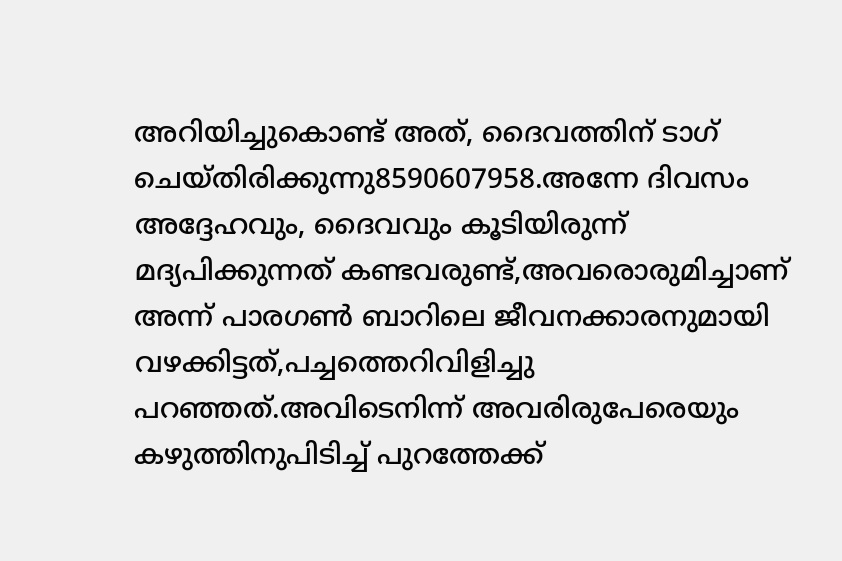അറിയിച്ചുകൊണ്ട് അത്, ദൈവത്തിന് ടാഗ് ചെയ്തിരിക്കുന്നു8590607958.അന്നേ ദിവസം അദ്ദേഹവും, ദൈവവും കൂടിയിരുന്ന് മദ്യപിക്കുന്നത് കണ്ടവരുണ്ട്,അവരൊരുമിച്ചാണ് അന്ന് പാരഗൺ ബാറിലെ ജീവനക്കാരനുമായി വഴക്കിട്ടത്,പച്ചത്തെറിവിളിച്ചു പറഞ്ഞത്.അവിടെനിന്ന് അവരിരുപേരെയും കഴുത്തിനുപിടിച്ച് പുറത്തേക്ക്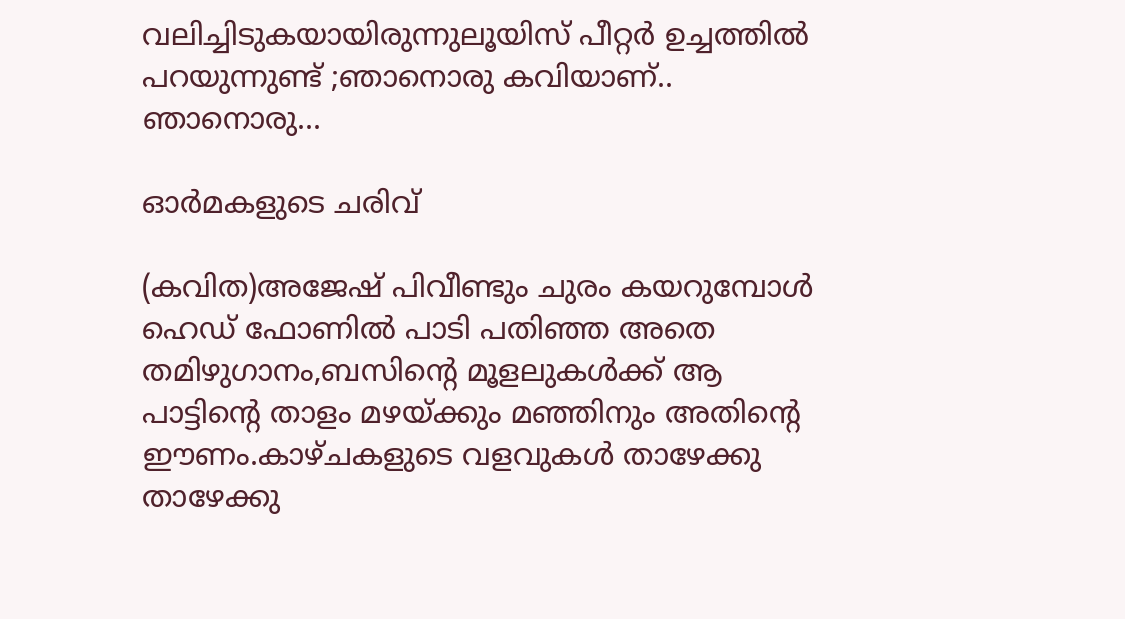വലിച്ചിടുകയായിരുന്നുലൂയിസ് പീറ്റർ ഉച്ചത്തിൽ പറയുന്നുണ്ട് ;ഞാനൊരു കവിയാണ്.. ഞാനൊരു...

ഓർമകളുടെ ചരിവ്

(കവിത)അജേഷ് പിവീണ്ടും ചുരം കയറുമ്പോൾ ഹെഡ് ഫോണിൽ പാടി പതിഞ്ഞ അതെ തമിഴുഗാനം,ബസിൻ്റെ മൂളലുകൾക്ക് ആ പാട്ടിൻ്റെ താളം മഴയ്ക്കും മഞ്ഞിനും അതിൻ്റെ ഈണം.കാഴ്ചകളുടെ വളവുകൾ താഴേക്കു താഴേക്കു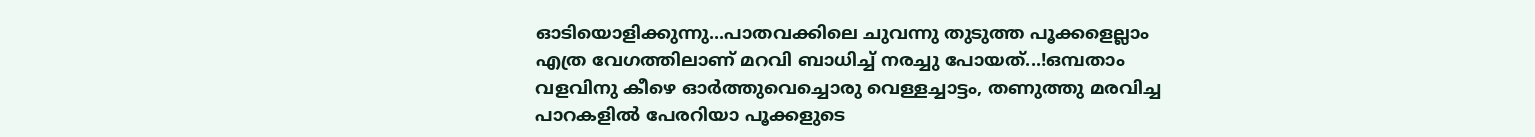ഓടിയൊളിക്കുന്നു...പാതവക്കിലെ ചുവന്നു തുടുത്ത പൂക്കളെല്ലാം എത്ര വേഗത്തിലാണ് മറവി ബാധിച്ച് നരച്ചു പോയത്...!ഒമ്പതാം വളവിനു കീഴെ ഓർത്തുവെച്ചൊരു വെള്ളച്ചാട്ടം, തണുത്തു മരവിച്ച പാറകളിൽ പേരറിയാ പൂക്കളുടെ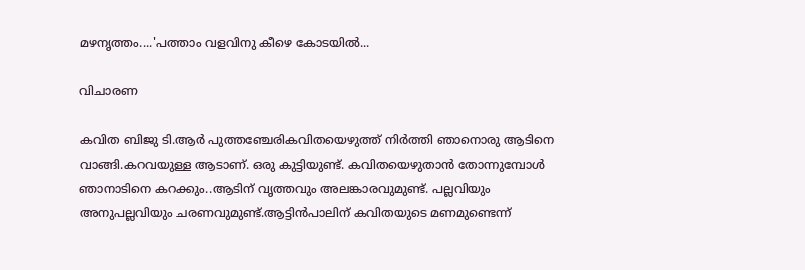മഴനൃത്തം....'പത്താം വളവിനു കീഴെ കോടയിൽ...

വിചാരണ

കവിത ബിജു ടി.ആര്‍ പുത്തഞ്ചേരികവിതയെഴുത്ത് നിര്‍ത്തി ഞാനൊരു ആടിനെ വാങ്ങി.കറവയുള്ള ആടാണ്. ഒരു കുട്ടിയുണ്ട്. കവിതയെഴുതാന്‍ തോന്നുമ്പോള്‍ ഞാനാടിനെ കറക്കും..ആടിന് വൃത്തവും അലങ്കാരവുമുണ്ട്. പല്ലവിയും അനുപല്ലവിയും ചരണവുമുണ്ട്.ആട്ടിന്‍പാലിന് കവിതയുടെ മണമുണ്ടെന്ന്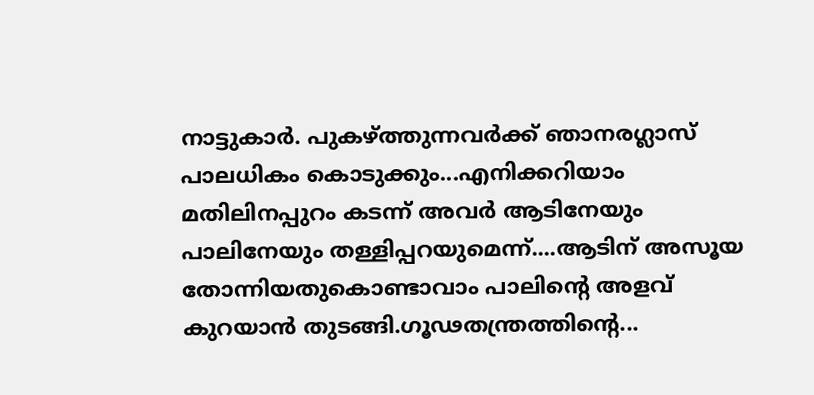നാട്ടുകാര്‍. പുകഴ്ത്തുന്നവര്‍ക്ക് ഞാനരഗ്ലാസ് പാലധികം കൊടുക്കും...എനിക്കറിയാം മതിലിനപ്പുറം കടന്ന് അവര്‍ ആടിനേയും പാലിനേയും തള്ളിപ്പറയുമെന്ന്....ആടിന് അസൂയ തോന്നിയതുകൊണ്ടാവാം പാലിന്റെ അളവ് കുറയാന്‍ തുടങ്ങി.ഗൂഢതന്ത്രത്തിന്റെ...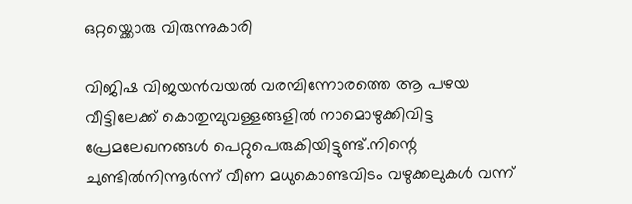ഒറ്റയ്ക്കൊരു വിരുന്നുകാരി

വിജിഷ വിജയൻവയൽ വരമ്പിന്നോരത്തെ ആ പഴയ വീട്ടിലേക്ക് കൊതുമ്പുവള്ളങ്ങളിൽ നാമൊഴുക്കിവിട്ട പ്രേമലേഖനങ്ങൾ പെറ്റുപെരുകിയിട്ടുണ്ട്.നിന്റെ ചുണ്ടിൽനിന്നൂർന്ന് വീണ മധുകൊണ്ടവിടം വഴുക്കലുകൾ വന്ന്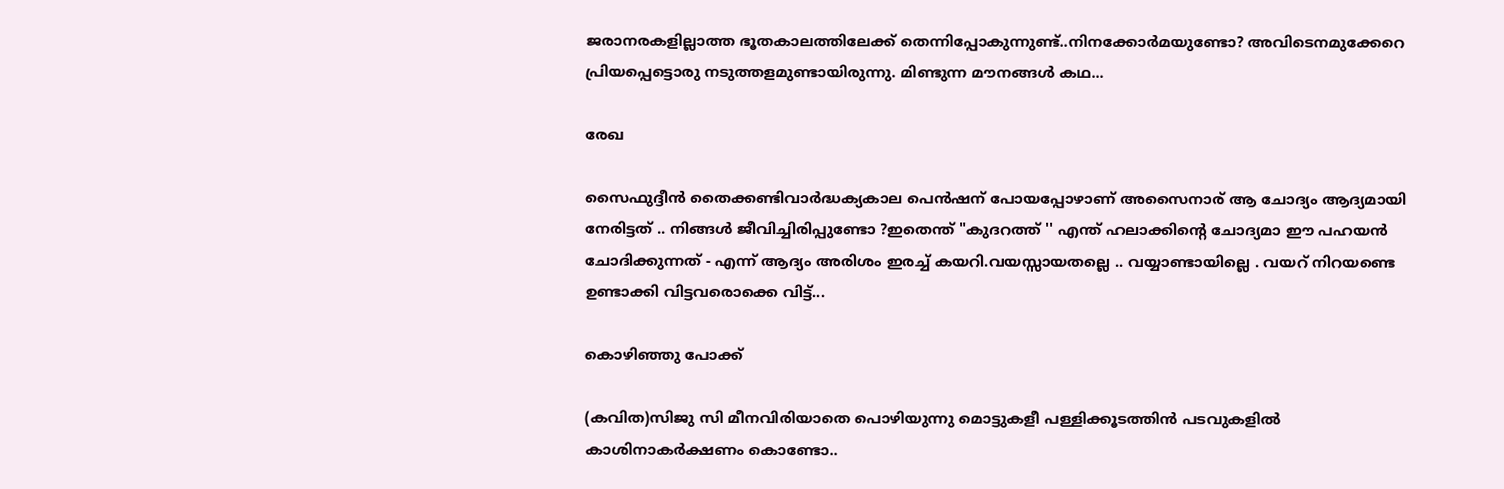ജരാനരകളില്ലാത്ത ഭൂതകാലത്തിലേക്ക് തെന്നിപ്പോകുന്നുണ്ട്..നിനക്കോർമയുണ്ടോ? അവിടെനമുക്കേറെ പ്രിയപ്പെട്ടൊരു നടുത്തളമുണ്ടായിരുന്നു. മിണ്ടുന്ന മൗനങ്ങൾ കഥ...

രേഖ

സൈഫുദ്ദീൻ തൈക്കണ്ടിവാർദ്ധക്യകാല പെൻഷന് പോയപ്പോഴാണ് അസൈനാര് ആ ചോദ്യം ആദ്യമായി നേരിട്ടത് .. നിങ്ങൾ ജീവിച്ചിരിപ്പുണ്ടോ ?ഇതെന്ത് "കുദറത്ത് '' എന്ത് ഹലാക്കിന്റെ ചോദ്യമാ ഈ പഹയൻ ചോദിക്കുന്നത് - എന്ന് ആദ്യം അരിശം ഇരച്ച് കയറി.വയസ്സായതല്ലെ .. വയ്യാണ്ടായില്ലെ . വയറ് നിറയണ്ടെ ഉണ്ടാക്കി വിട്ടവരൊക്കെ വിട്ട്...

കൊഴിഞ്ഞു പോക്ക്

(കവിത)സിജു സി മീനവിരിയാതെ പൊഴിയുന്നു മൊട്ടുകളീ പള്ളിക്കൂടത്തിന്‍ പടവുകളില്‍ കാശിനാകര്‍ക്ഷണം കൊണ്ടോ..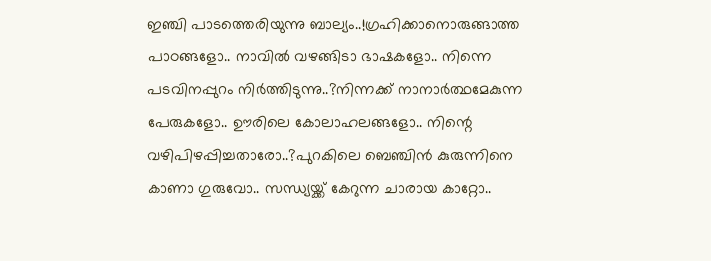ഇഞ്ചി പാടത്തെരിയുന്നു ബാല്യം..!ഗ്രഹിക്കാനൊരുങ്ങാത്ത പാഠങ്ങളോ.. നാവില്‍ വഴങ്ങിടാ ഭാഷകളോ.. നിന്നെ പടവിനപ്പുറം നിര്‍ത്തിടുന്നു..?നിന്നക്ക് നാനാര്‍ത്ഥമേകുന്ന പേരുകളോ.. ഊരിലെ കോലാഹലങ്ങളോ.. നിന്റെ വഴിപിഴപ്പിച്ചതാരോ..?പുറകിലെ ബെഞ്ചിന്‍ കുരുന്നിനെ കാണാ ഗുരുവോ.. സന്ധ്യയ്ക്ക് കേറുന്ന ചാരായ കാറ്റോ..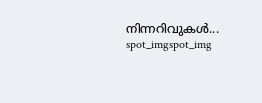നിന്നറിവുകള്‍...
spot_imgspot_img